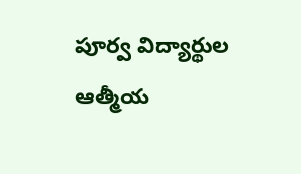పూర్వ విద్యార్థుల ఆత్మీయ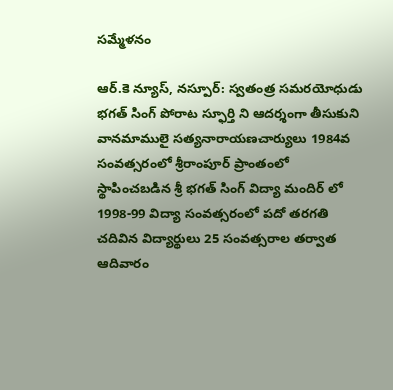సమ్మేళనం

ఆర్.కె న్యూస్, నస్పూర్: స్వతంత్ర సమరయోధుడు భగత్ సింగ్ పోరాట స్ఫూర్తి ని ఆదర్శంగా తీసుకుని వానమాములై సత్యనారాయణచార్యులు 1984వ సంవత్సరంలో శ్రీరాంపూర్ ప్రాంతంలో స్థాపించబడిన శ్రీ భగత్ సింగ్ విద్యా మందిర్ లో 1998-99 విద్యా సంవత్సరంలో పదో తరగతి  చదివిన విద్యార్థులు 25 సంవత్సరాల తర్వాత  ఆదివారం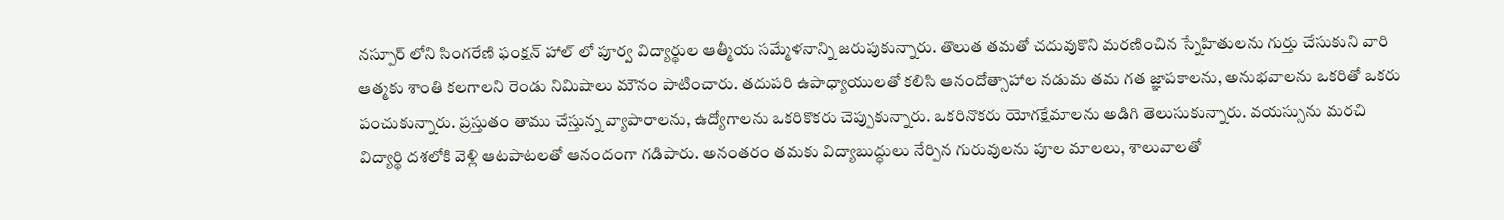నస్పూర్ లోని సింగరేణి ఫంక్షన్ హాల్ లో పూర్వ విద్యార్థుల ఆత్మీయ సమ్మేళనాన్ని జరుపుకున్నారు. తొలుత తమతో చదువుకొని మరణించిన స్నేహితులను గుర్తు చేసుకుని వారి ఆత్మకు శాంతి కలగాలని రెండు నిమిషాలు మౌనం పాటించారు. తదుపరి ఉపాధ్యాయులతో కలిసి ఆనందోత్సాహాల నడుమ తమ గత జ్ఞాపకాలను, అనుభవాలను ఒకరితో ఒకరు పంచుకున్నారు. ప్రస్తుతం తాము చేస్తున్న వ్యాపారాలను, ఉద్యోగాలను ఒకరికొకరు చెప్పుకున్నారు. ఒకరినొకరు యోగక్షేమాలను అడిగి తెలుసుకున్నారు. వయస్సును మరచి విద్యార్థి దశలోకి వెళ్లి ఆటపాటలతో ఆనందంగా గడిపారు. అనంతరం తమకు విద్యాబుద్ధులు నేర్పిన గురువులను పూల మాలలు, శాలువాలతో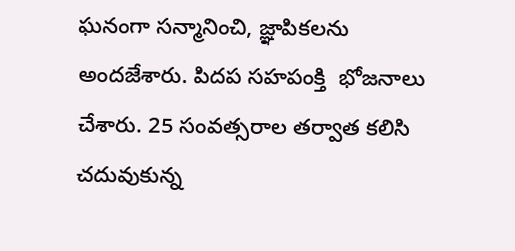ఘనంగా సన్మానించి, జ్ఞాపికలను అందజేశారు. పిదప సహపంక్తి  భోజనాలు చేశారు. 25 సంవత్సరాల తర్వాత కలిసి చదువుకున్న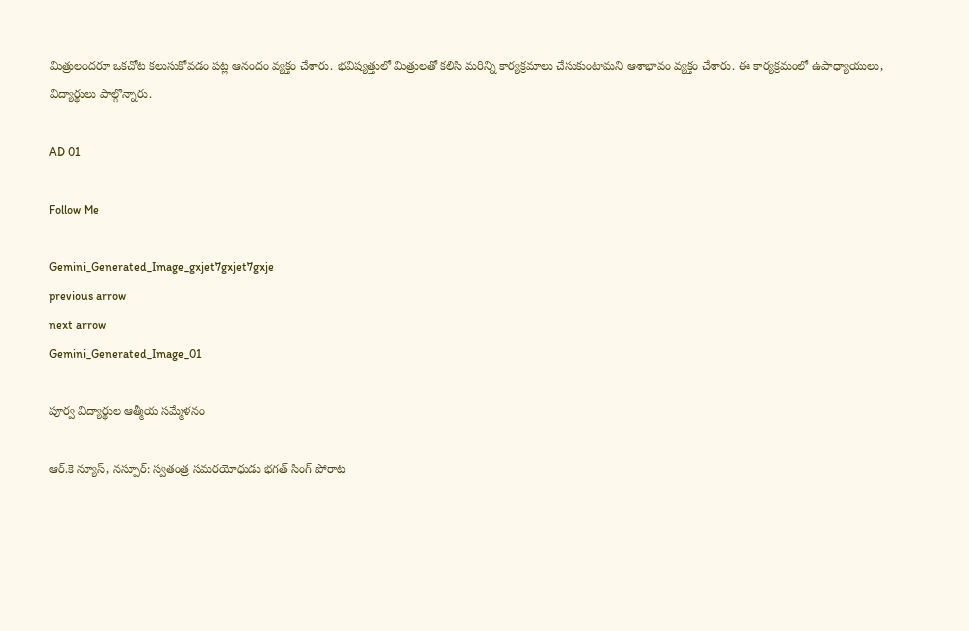మిత్రులందరూ ఒకచోట కలుసుకోవడం పట్ల ఆనందం వ్యక్తం చేశారు. భవిష్యత్తులో మిత్రులతో కలిసి మరిన్ని కార్యక్రమాలు చేసుకుంటామని ఆశాభావం వ్యక్తం చేశారు. ఈ కార్యక్రమంలో ఉపాధ్యాయులు, విద్యార్థులు పాల్గొన్నారు.

AD 01

Follow Me

Gemini_Generated_Image_gxjet7gxjet7gxje
previous arrow
next arrow
Gemini_Generated_Image_01

పూర్వ విద్యార్థుల ఆత్మీయ సమ్మేళనం

ఆర్.కె న్యూస్, నస్పూర్: స్వతంత్ర సమరయోధుడు భగత్ సింగ్ పోరాట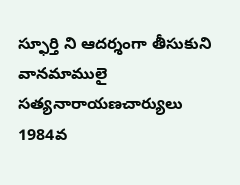స్ఫూర్తి ని ఆదర్శంగా తీసుకుని వానమాములై సత్యనారాయణచార్యులు 1984వ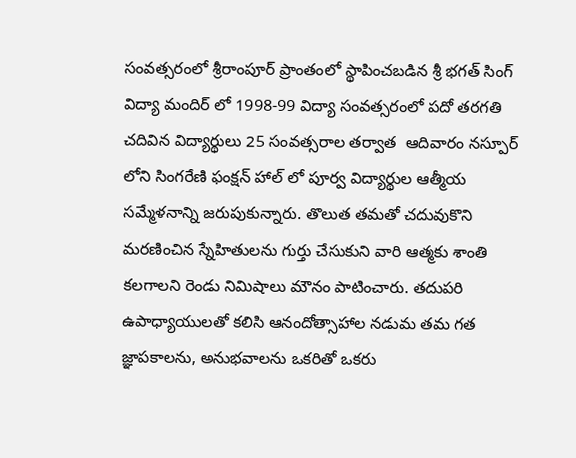సంవత్సరంలో శ్రీరాంపూర్ ప్రాంతంలో స్థాపించబడిన శ్రీ భగత్ సింగ్ విద్యా మందిర్ లో 1998-99 విద్యా సంవత్సరంలో పదో తరగతి  చదివిన విద్యార్థులు 25 సంవత్సరాల తర్వాత  ఆదివారం నస్పూర్ లోని సింగరేణి ఫంక్షన్ హాల్ లో పూర్వ విద్యార్థుల ఆత్మీయ సమ్మేళనాన్ని జరుపుకున్నారు. తొలుత తమతో చదువుకొని మరణించిన స్నేహితులను గుర్తు చేసుకుని వారి ఆత్మకు శాంతి కలగాలని రెండు నిమిషాలు మౌనం పాటించారు. తదుపరి ఉపాధ్యాయులతో కలిసి ఆనందోత్సాహాల నడుమ తమ గత జ్ఞాపకాలను, అనుభవాలను ఒకరితో ఒకరు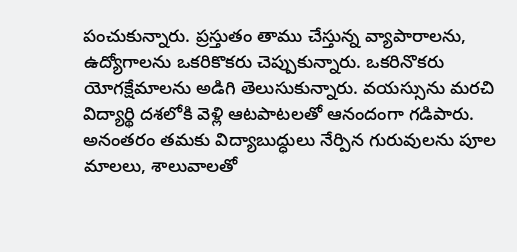పంచుకున్నారు. ప్రస్తుతం తాము చేస్తున్న వ్యాపారాలను, ఉద్యోగాలను ఒకరికొకరు చెప్పుకున్నారు. ఒకరినొకరు యోగక్షేమాలను అడిగి తెలుసుకున్నారు. వయస్సును మరచి విద్యార్థి దశలోకి వెళ్లి ఆటపాటలతో ఆనందంగా గడిపారు. అనంతరం తమకు విద్యాబుద్ధులు నేర్పిన గురువులను పూల మాలలు, శాలువాలతో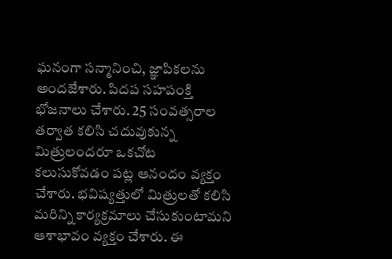ఘనంగా సన్మానించి, జ్ఞాపికలను అందజేశారు. పిదప సహపంక్తి  భోజనాలు చేశారు. 25 సంవత్సరాల తర్వాత కలిసి చదువుకున్న మిత్రులందరూ ఒకచోట కలుసుకోవడం పట్ల ఆనందం వ్యక్తం చేశారు. భవిష్యత్తులో మిత్రులతో కలిసి మరిన్ని కార్యక్రమాలు చేసుకుంటామని ఆశాభావం వ్యక్తం చేశారు. ఈ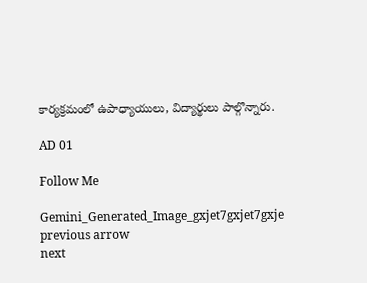కార్యక్రమంలో ఉపాధ్యాయులు, విద్యార్థులు పాల్గొన్నారు.

AD 01

Follow Me

Gemini_Generated_Image_gxjet7gxjet7gxje
previous arrow
next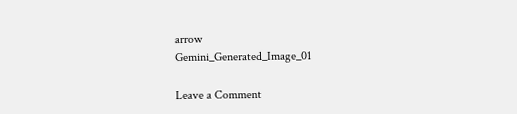arrow
Gemini_Generated_Image_01

Leave a Comment